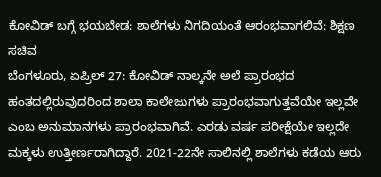ಕೋವಿಡ್ ಬಗ್ಗೆ ಭಯಬೇಡ: ಶಾಲೆಗಳು ನಿಗದಿಯಂತೆ ಆರಂಭವಾಗಲಿವೆ: ಶಿಕ್ಷಣ ಸಚಿವ
ಬೆಂಗಳೂರು, ಏಪ್ರಿಲ್ 27: ಕೋವಿಡ್ ನಾಲ್ಕನೇ ಅಲೆ ಪ್ರಾರಂಭದ ಹಂತದಲ್ಲಿರುವುದರಿಂದ ಶಾಲಾ ಕಾಲೇಜುಗಳು ಪ್ರಾರಂಭವಾಗುತ್ತವೆಯೇ ಇಲ್ಲವೇ ಎಂಬ ಅನುಮಾನಗಳು ಪ್ರಾರಂಭವಾಗಿವೆ. ಎರಡು ವರ್ಷ ಪರೀಕ್ಷೆಯೇ ಇಲ್ಲದೇ ಮಕ್ಕಳು ಉತ್ತೀರ್ಣರಾಗಿದ್ದಾರೆ. 2021-22ನೇ ಸಾಲಿನಲ್ಲಿ ಶಾಲೆಗಳು ಕಡೆಯ ಆರು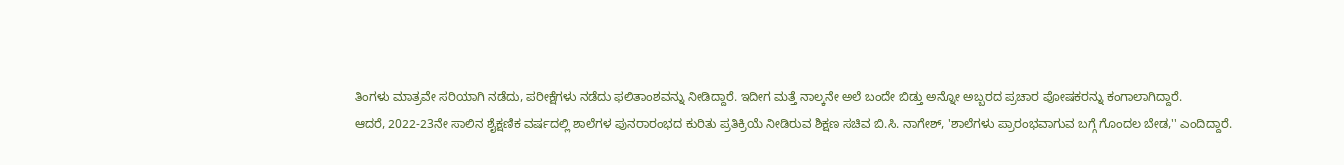ತಿಂಗಳು ಮಾತ್ರವೇ ಸರಿಯಾಗಿ ನಡೆದು, ಪರೀಕ್ಷೆಗಳು ನಡೆದು ಫಲಿತಾಂಶವನ್ನು ನೀಡಿದ್ದಾರೆ. ಇದೀಗ ಮತ್ತೆ ನಾಲ್ಕನೇ ಅಲೆ ಬಂದೇ ಬಿಡ್ತು ಅನ್ನೋ ಅಬ್ಬರದ ಪ್ರಚಾರ ಪೋಷಕರನ್ನು ಕಂಗಾಲಾಗಿದ್ದಾರೆ.
ಆದರೆ, 2022-23ನೇ ಸಾಲಿನ ಶೈಕ್ಷಣಿಕ ವರ್ಷದಲ್ಲಿ ಶಾಲೆಗಳ ಪುನರಾರಂಭದ ಕುರಿತು ಪ್ರತಿಕ್ರಿಯೆ ನೀಡಿರುವ ಶಿಕ್ಷಣ ಸಚಿವ ಬಿ.ಸಿ. ನಾಗೇಶ್, 'ಶಾಲೆಗಳು ಪ್ರಾರಂಭವಾಗುವ ಬಗ್ಗೆ ಗೊಂದಲ ಬೇಡ,'' ಎಂದಿದ್ದಾರೆ.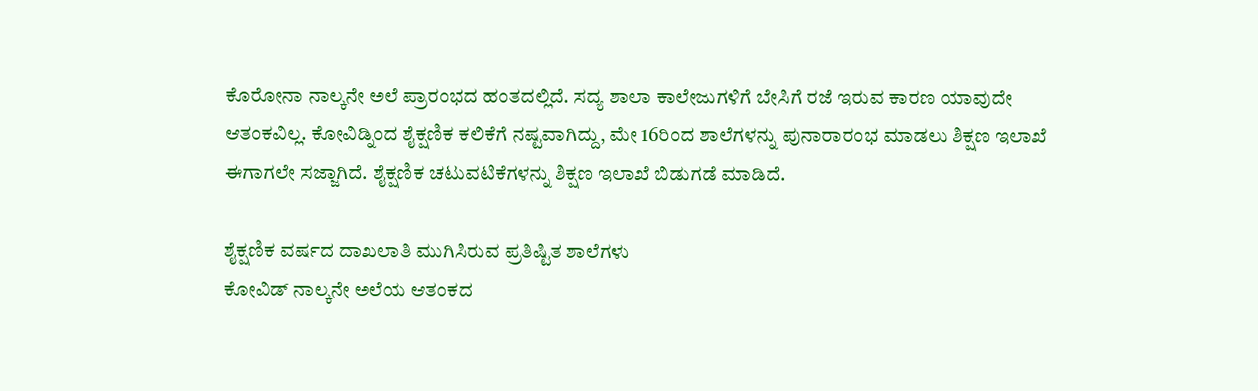ಕೊರೋನಾ ನಾಲ್ಕನೇ ಅಲೆ ಪ್ರಾರಂಭದ ಹಂತದಲ್ಲಿದೆ. ಸದ್ಯ ಶಾಲಾ ಕಾಲೇಜುಗಳಿಗೆ ಬೇಸಿಗೆ ರಜೆ ಇರುವ ಕಾರಣ ಯಾವುದೇ ಆತಂಕವಿಲ್ಲ. ಕೋವಿಡ್ನಿಂದ ಶೈಕ್ಷಣಿಕ ಕಲಿಕೆಗೆ ನಷ್ಟವಾಗಿದ್ದು, ಮೇ 16ರಿಂದ ಶಾಲೆಗಳನ್ನು ಪುನಾರಾರಂಭ ಮಾಡಲು ಶಿಕ್ಷಣ ಇಲಾಖೆ ಈಗಾಗಲೇ ಸಜ್ಜಾಗಿದೆ. ಶೈಕ್ಷಣಿಕ ಚಟುವಟಿಕೆಗಳನ್ನು ಶಿಕ್ಷಣ ಇಲಾಖೆ ಬಿಡುಗಡೆ ಮಾಡಿದೆ.

ಶೈಕ್ಷಣಿಕ ವರ್ಷದ ದಾಖಲಾತಿ ಮುಗಿಸಿರುವ ಪ್ರತಿಷ್ಟಿತ ಶಾಲೆಗಳು
ಕೋವಿಡ್ ನಾಲ್ಕನೇ ಅಲೆಯ ಆತಂಕದ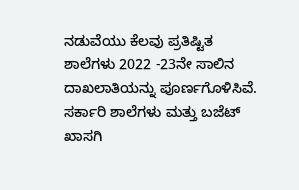ನಡುವೆಯು ಕೆಲವು ಪ್ರತಿಷ್ಟಿತ ಶಾಲೆಗಳು 2022 -23ನೇ ಸಾಲಿನ ದಾಖಲಾತಿಯನ್ನು ಪೂರ್ಣಗೊಳಿಸಿವೆ. ಸರ್ಕಾರಿ ಶಾಲೆಗಳು ಮತ್ತು ಬಜೆಟ್ ಖಾಸಗಿ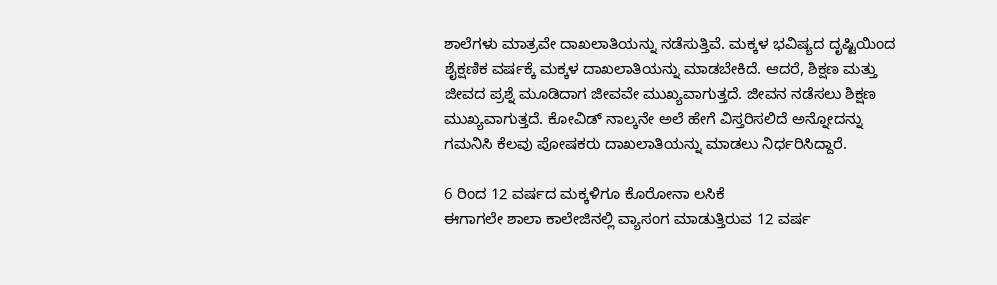ಶಾಲೆಗಳು ಮಾತ್ರವೇ ದಾಖಲಾತಿಯನ್ನು ನಡೆಸುತ್ತಿವೆ. ಮಕ್ಕಳ ಭವಿಷ್ಯದ ದೃಷ್ಟಿಯಿಂದ ಶೈಕ್ಷಣಿಕ ವರ್ಷಕ್ಕೆ ಮಕ್ಕಳ ದಾಖಲಾತಿಯನ್ನು ಮಾಡಬೇಕಿದೆ. ಆದರೆ, ಶಿಕ್ಷಣ ಮತ್ತು ಜೀವದ ಪ್ರಶ್ನೆ ಮೂಡಿದಾಗ ಜೀವವೇ ಮುಖ್ಯವಾಗುತ್ತದೆ. ಜೀವನ ನಡೆಸಲು ಶಿಕ್ಷಣ ಮುಖ್ಯವಾಗುತ್ತದೆ. ಕೋವಿಡ್ ನಾಲ್ಕನೇ ಅಲೆ ಹೇಗೆ ವಿಸ್ತರಿಸಲಿದೆ ಅನ್ನೋದನ್ನು ಗಮನಿಸಿ ಕೆಲವು ಪೋಷಕರು ದಾಖಲಾತಿಯನ್ನು ಮಾಡಲು ನಿರ್ಧರಿಸಿದ್ದಾರೆ.

6 ರಿಂದ 12 ವರ್ಷದ ಮಕ್ಕಳಿಗೂ ಕೊರೋನಾ ಲಸಿಕೆ
ಈಗಾಗಲೇ ಶಾಲಾ ಕಾಲೇಜಿನಲ್ಲಿ ವ್ಯಾಸಂಗ ಮಾಡುತ್ತಿರುವ 12 ವರ್ಷ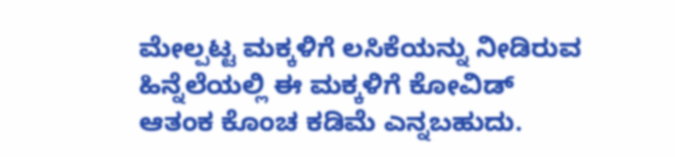ಮೇಲ್ಪಟ್ಟ ಮಕ್ಕಳಿಗೆ ಲಸಿಕೆಯನ್ನು ನೀಡಿರುವ ಹಿನ್ನೆಲೆಯಲ್ಲಿ ಈ ಮಕ್ಕಳಿಗೆ ಕೋವಿಡ್ ಆತಂಕ ಕೊಂಚ ಕಡಿಮೆ ಎನ್ನಬಹುದು.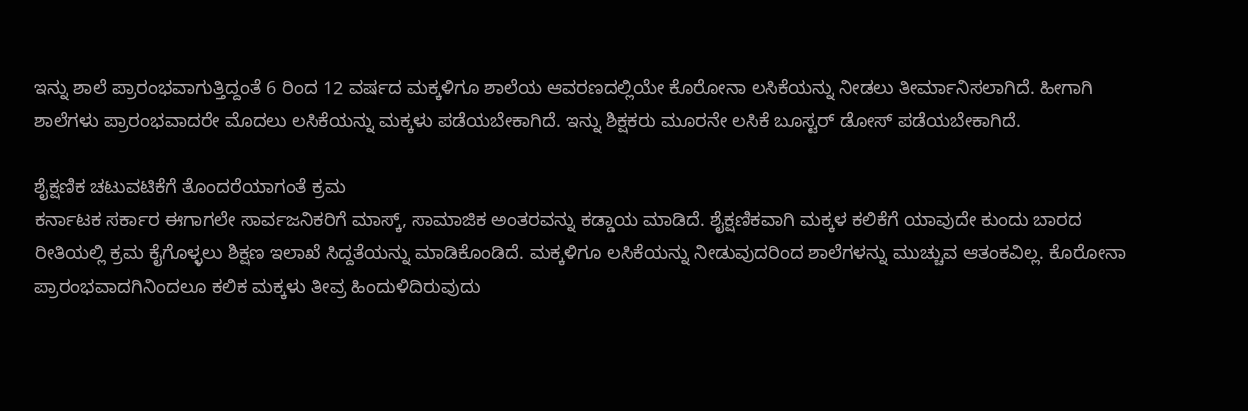ಇನ್ನು ಶಾಲೆ ಪ್ರಾರಂಭವಾಗುತ್ತಿದ್ದಂತೆ 6 ರಿಂದ 12 ವರ್ಷದ ಮಕ್ಕಳಿಗೂ ಶಾಲೆಯ ಆವರಣದಲ್ಲಿಯೇ ಕೊರೋನಾ ಲಸಿಕೆಯನ್ನು ನೀಡಲು ತೀರ್ಮಾನಿಸಲಾಗಿದೆ. ಹೀಗಾಗಿ ಶಾಲೆಗಳು ಪ್ರಾರಂಭವಾದರೇ ಮೊದಲು ಲಸಿಕೆಯನ್ನು ಮಕ್ಕಳು ಪಡೆಯಬೇಕಾಗಿದೆ. ಇನ್ನು ಶಿಕ್ಷಕರು ಮೂರನೇ ಲಸಿಕೆ ಬೂಸ್ಟರ್ ಡೋಸ್ ಪಡೆಯಬೇಕಾಗಿದೆ.

ಶೈಕ್ಷಣಿಕ ಚಟುವಟಿಕೆಗೆ ತೊಂದರೆಯಾಗಂತೆ ಕ್ರಮ
ಕರ್ನಾಟಕ ಸರ್ಕಾರ ಈಗಾಗಲೇ ಸಾರ್ವಜನಿಕರಿಗೆ ಮಾಸ್ಕ್, ಸಾಮಾಜಿಕ ಅಂತರವನ್ನು ಕಡ್ಡಾಯ ಮಾಡಿದೆ. ಶೈಕ್ಷಣಿಕವಾಗಿ ಮಕ್ಕಳ ಕಲಿಕೆಗೆ ಯಾವುದೇ ಕುಂದು ಬಾರದ ರೀತಿಯಲ್ಲಿ ಕ್ರಮ ಕೈಗೊಳ್ಳಲು ಶಿಕ್ಷಣ ಇಲಾಖೆ ಸಿದ್ದತೆಯನ್ನು ಮಾಡಿಕೊಂಡಿದೆ. ಮಕ್ಕಳಿಗೂ ಲಸಿಕೆಯನ್ನು ನೀಡುವುದರಿಂದ ಶಾಲೆಗಳನ್ನು ಮುಚ್ಚುವ ಆತಂಕವಿಲ್ಲ. ಕೊರೋನಾ ಪ್ರಾರಂಭವಾದಗಿನಿಂದಲೂ ಕಲಿಕ ಮಕ್ಕಳು ತೀವ್ರ ಹಿಂದುಳಿದಿರುವುದು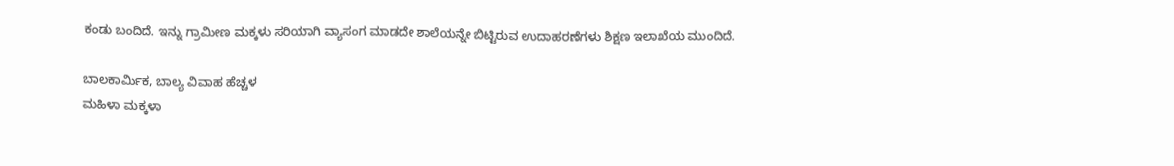ಕಂಡು ಬಂದಿದೆ. ಇನ್ನು ಗ್ರಾಮೀಣ ಮಕ್ಕಳು ಸರಿಯಾಗಿ ವ್ಯಾಸಂಗ ಮಾಡದೇ ಶಾಲೆಯನ್ನೇ ಬಿಟ್ಟಿರುವ ಉದಾಹರಣೆಗಳು ಶಿಕ್ಷಣ ಇಲಾಖೆಯ ಮುಂದಿದೆ.

ಬಾಲಕಾರ್ಮಿಕ, ಬಾಲ್ಯ ವಿವಾಹ ಹೆಚ್ಚಳ
ಮಹಿಳಾ ಮಕ್ಕಳಾ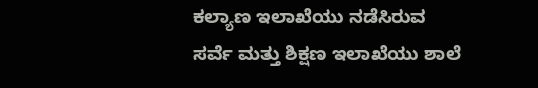ಕಲ್ಯಾಣ ಇಲಾಖೆಯು ನಡೆಸಿರುವ ಸರ್ವೆ ಮತ್ತು ಶಿಕ್ಷಣ ಇಲಾಖೆಯು ಶಾಲೆ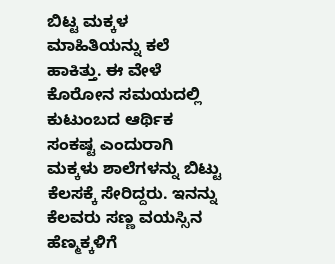ಬಿಟ್ಟ ಮಕ್ಕಳ ಮಾಹಿತಿಯನ್ನು ಕಲೆ ಹಾಕಿತ್ತು. ಈ ವೇಳೆ ಕೊರೋನ ಸಮಯದಲ್ಲಿ ಕುಟುಂಬದ ಆರ್ಥಿಕ ಸಂಕಷ್ಟ ಎಂದುರಾಗಿ ಮಕ್ಕಳು ಶಾಲೆಗಳನ್ನು ಬಿಟ್ಟು ಕೆಲಸಕ್ಕೆ ಸೇರಿದ್ದರು. ಇನನ್ನು ಕೆಲವರು ಸಣ್ಣ ವಯಸ್ಸಿನ ಹೆಣ್ಮಕ್ಕಳಿಗೆ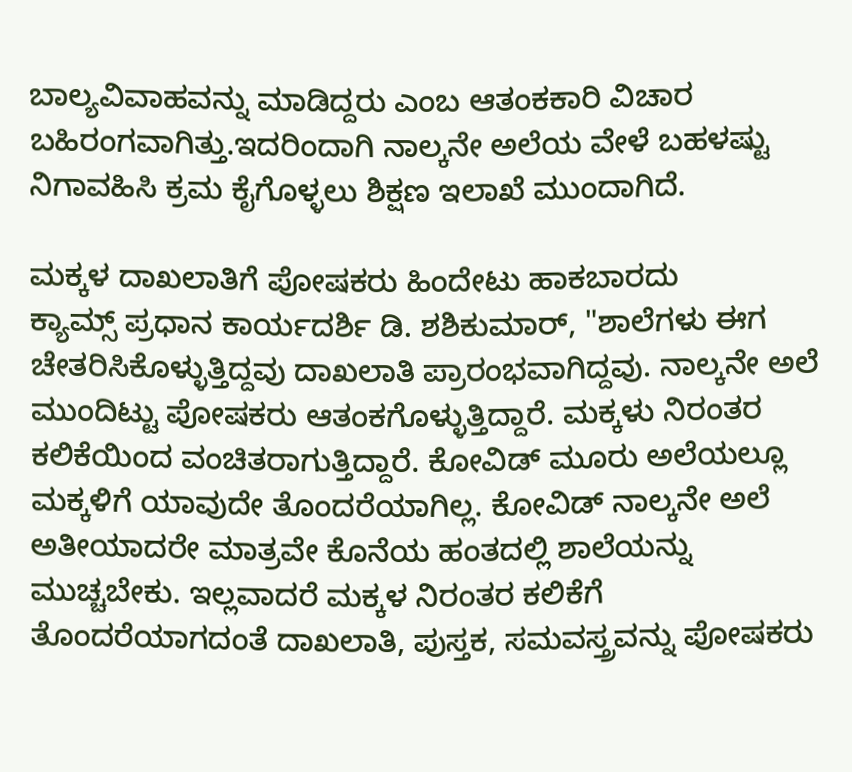ಬಾಲ್ಯವಿವಾಹವನ್ನು ಮಾಡಿದ್ದರು ಎಂಬ ಆತಂಕಕಾರಿ ವಿಚಾರ ಬಹಿರಂಗವಾಗಿತ್ತು.ಇದರಿಂದಾಗಿ ನಾಲ್ಕನೇ ಅಲೆಯ ವೇಳೆ ಬಹಳಷ್ಟು ನಿಗಾವಹಿಸಿ ಕ್ರಮ ಕೈಗೊಳ್ಳಲು ಶಿಕ್ಷಣ ಇಲಾಖೆ ಮುಂದಾಗಿದೆ.

ಮಕ್ಕಳ ದಾಖಲಾತಿಗೆ ಪೋಷಕರು ಹಿಂದೇಟು ಹಾಕಬಾರದು
ಕ್ಯಾಮ್ಸ್ ಪ್ರಧಾನ ಕಾರ್ಯದರ್ಶಿ ಡಿ. ಶಶಿಕುಮಾರ್, "ಶಾಲೆಗಳು ಈಗ ಚೇತರಿಸಿಕೊಳ್ಳುತ್ತಿದ್ದವು ದಾಖಲಾತಿ ಪ್ರಾರಂಭವಾಗಿದ್ದವು. ನಾಲ್ಕನೇ ಅಲೆ ಮುಂದಿಟ್ಟು ಪೋಷಕರು ಆತಂಕಗೊಳ್ಳುತ್ತಿದ್ದಾರೆ. ಮಕ್ಕಳು ನಿರಂತರ ಕಲಿಕೆಯಿಂದ ವಂಚಿತರಾಗುತ್ತಿದ್ದಾರೆ. ಕೋವಿಡ್ ಮೂರು ಅಲೆಯಲ್ಲೂ ಮಕ್ಕಳಿಗೆ ಯಾವುದೇ ತೊಂದರೆಯಾಗಿಲ್ಲ. ಕೋವಿಡ್ ನಾಲ್ಕನೇ ಅಲೆ ಅತೀಯಾದರೇ ಮಾತ್ರವೇ ಕೊನೆಯ ಹಂತದಲ್ಲಿ ಶಾಲೆಯನ್ನು ಮುಚ್ಚಬೇಕು. ಇಲ್ಲವಾದರೆ ಮಕ್ಕಳ ನಿರಂತರ ಕಲಿಕೆಗೆ ತೊಂದರೆಯಾಗದಂತೆ ದಾಖಲಾತಿ, ಪುಸ್ತಕ, ಸಮವಸ್ತ್ರವನ್ನು ಪೋಷಕರು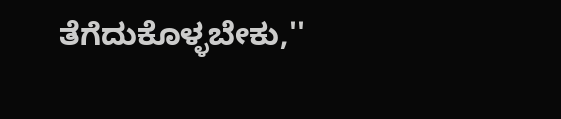ತೆಗೆದುಕೊಳ್ಳಬೇಕು,''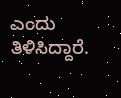ಎಂದು ತಿಳಿಸಿದ್ದಾರೆ.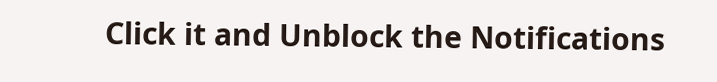Click it and Unblock the Notifications